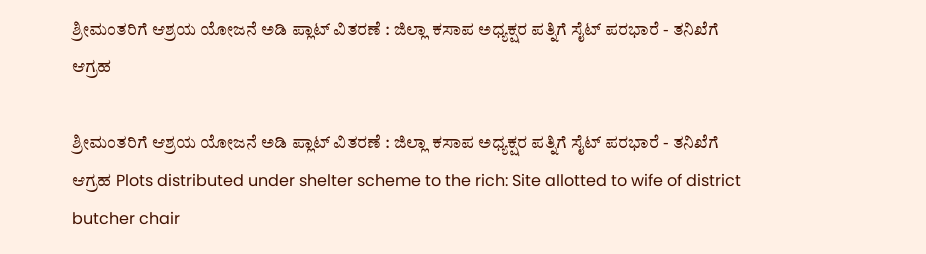ಶ್ರೀಮಂತರಿಗೆ ಆಶ್ರಯ ಯೋಜನೆ ಅಡಿ ಪ್ಲಾಟ್ ವಿತರಣೆ : ಜಿಲ್ಲಾ ಕಸಾಪ ಅಧ್ಯಕ್ಷರ ಪತ್ನಿಗೆ ಸೈಟ್ ಪರಭಾರೆ - ತನಿಖೆಗೆ ಆಗ್ರಹ

ಶ್ರೀಮಂತರಿಗೆ ಆಶ್ರಯ ಯೋಜನೆ ಅಡಿ ಪ್ಲಾಟ್ ವಿತರಣೆ : ಜಿಲ್ಲಾ ಕಸಾಪ ಅಧ್ಯಕ್ಷರ ಪತ್ನಿಗೆ ಸೈಟ್ ಪರಭಾರೆ - ತನಿಖೆಗೆ ಆಗ್ರಹ Plots distributed under shelter scheme to the rich: Site allotted to wife of district butcher chair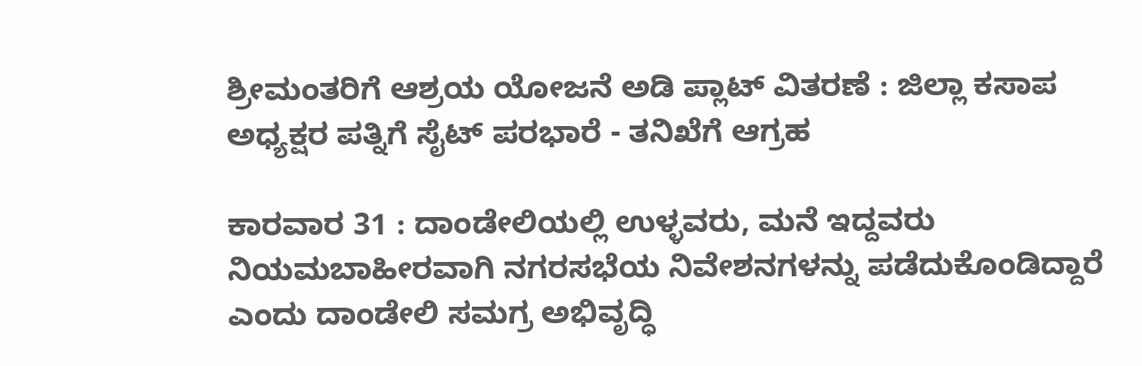ಶ್ರೀಮಂತರಿಗೆ ಆಶ್ರಯ ಯೋಜನೆ ಅಡಿ ಪ್ಲಾಟ್ ವಿತರಣೆ : ಜಿಲ್ಲಾ ಕಸಾಪ ಅಧ್ಯಕ್ಷರ ಪತ್ನಿಗೆ ಸೈಟ್ ಪರಭಾರೆ - ತನಿಖೆಗೆ ಆಗ್ರಹ

ಕಾರವಾರ 31 : ದಾಂಡೇಲಿಯಲ್ಲಿ ಉಳ್ಳವರು, ಮನೆ ಇದ್ದವರು ನಿಯಮಬಾಹೀರವಾಗಿ ನಗರಸಭೆಯ ನಿವೇಶನಗಳನ್ನು ಪಡೆದುಕೊಂಡಿದ್ದಾರೆ ಎಂದು ದಾಂಡೇಲಿ ಸಮಗ್ರ ಅಭಿವೃದ್ಧಿ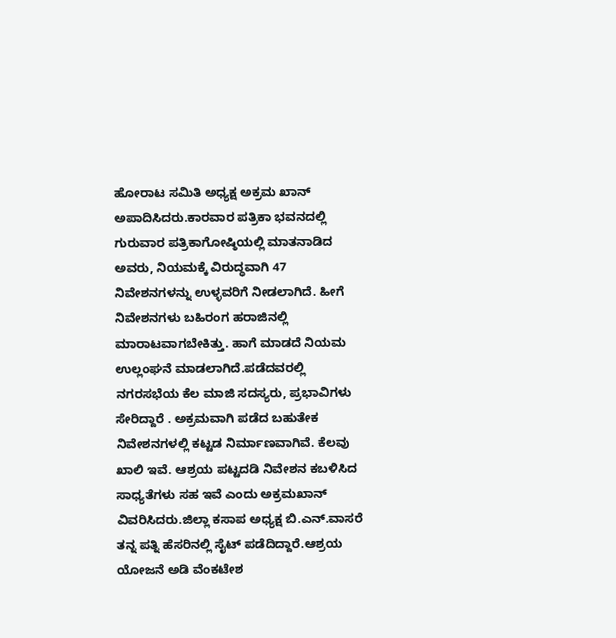ಹೋರಾಟ ಸಮಿತಿ ಅಧ್ಯಕ್ಷ ಅಕ್ರಮ ಖಾನ್ ಅಪಾದಿಸಿದರು.ಕಾರವಾರ ಪತ್ರಿಕಾ ಭವನದಲ್ಲಿ ಗುರುವಾರ ಪತ್ರಿಕಾಗೋಷ್ಠಿಯಲ್ಲಿ ಮಾತನಾಡಿದ ಅವರು, ನಿಯಮಕ್ಕೆ ವಿರುದ್ಧವಾಗಿ 47 ನಿವೇಶನಗಳನ್ನು ಉಳ್ಳವರಿಗೆ ನೀಡಲಾಗಿದೆ. ಹೀಗೆ ನಿವೇಶನಗಳು ಬಹಿರಂಗ ಹರಾಜಿನಲ್ಲಿ ಮಾರಾಟವಾಗಬೇಕಿತ್ತು. ಹಾಗೆ ಮಾಡದೆ ನಿಯಮ ಉಲ್ಲಂಘನೆ ಮಾಡಲಾಗಿದೆ.ಪಡೆದವರಲ್ಲಿ ನಗರಸಭೆಯ ಕೆಲ ಮಾಜಿ ಸದಸ್ಯರು, ಪ್ರಭಾವಿಗಳು ಸೇರಿದ್ದಾರೆ . ಅಕ್ರಮವಾಗಿ ಪಡೆದ ಬಹುತೇಕ ನಿವೇಶನಗಳಲ್ಲಿ ಕಟ್ಟಡ ನಿರ್ಮಾಣವಾಗಿವೆ. ಕೆಲವು ಖಾಲಿ ಇವೆ. ಆಶ್ರಯ ಪಟ್ಟದಡಿ ನಿವೇಶನ ಕಬಳಿಸಿದ ಸಾಧ್ಯತೆಗಳು ಸಹ ಇವೆ ಎಂದು ಅಕ್ರಮಖಾನ್ ವಿವರಿಸಿದರು.ಜಿಲ್ಲಾ ಕಸಾಪ ಅಧ್ಯಕ್ಷ ಬಿ.ಎನ್‌.ವಾಸರೆ ತನ್ನ ಪತ್ನಿ ಹೆಸರಿನಲ್ಲಿ ಸೈಟ್ ಪಡೆದಿದ್ದಾರೆ.ಆಶ್ರಯ ಯೋಜನೆ ಅಡಿ ವೆಂಕಟೇಶ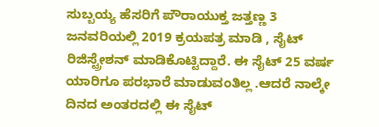ಸುಬ್ಬಯ್ಯ ಹೆಸರಿಗೆ ಪೌರಾಯುಕ್ತ ಜತ್ತಣ್ಣ 3 ಜನವರಿಯಲ್ಲಿ 2019 ಕ್ರಯಪತ್ರ ಮಾಡಿ , ಸೈಟ್ ರಿಜಿಸ್ಟ್ರೇಶನ್ ಮಾಡಿಕೊಟ್ಟಿದ್ದಾರೆ. ಈ ಸೈಟ್ 25 ವರ್ಷ ಯಾರಿಗೂ ಪರಭಾರೆ ಮಾಡುವಂತಿಲ್ಲ .ಆದರೆ ನಾಲ್ಕೇ ದಿನದ ಅಂತರದಲ್ಲಿ ಈ ಸೈಟ್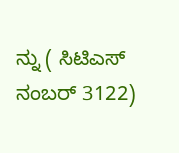ನ್ನು ( ಸಿಟಿಎಸ್ ನಂಬರ್ 3122)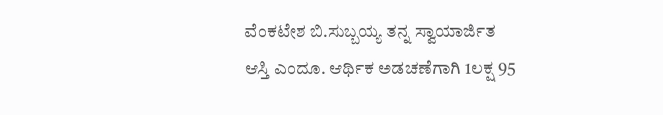ವೆಂಕಟೇಶ ಬಿ.ಸುಬ್ಬಯ್ಯ ತನ್ನ ಸ್ವಾಯಾರ್ಜಿತ ಆಸ್ತಿ ಎಂದೂ. ಆರ್ಥಿಕ ಅಡಚಣೆಗಾಗಿ 1ಲಕ್ಷ 95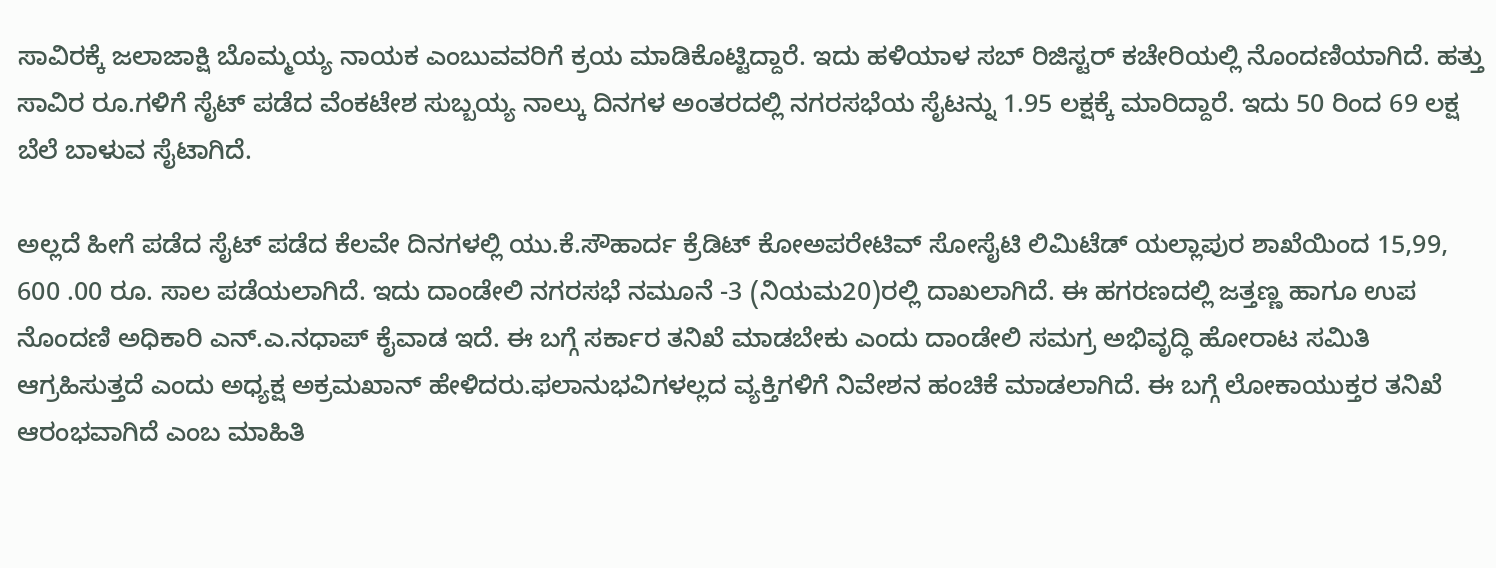ಸಾವಿರಕ್ಕೆ ಜಲಾಜಾಕ್ಷಿ ಬೊಮ್ಮಯ್ಯ ನಾಯಕ ಎಂಬುವವರಿಗೆ ಕ್ರಯ ಮಾಡಿಕೊಟ್ಟಿದ್ದಾರೆ. ಇದು ಹಳಿಯಾಳ ಸಬ್ ರಿಜಿಸ್ಟರ್ ಕಚೇರಿಯಲ್ಲಿ ನೊಂದಣಿಯಾಗಿದೆ. ಹತ್ತು ಸಾವಿರ ರೂ.ಗಳಿಗೆ ಸೈಟ್ ಪಡೆದ ವೆಂಕಟೇಶ ಸುಬ್ಬಯ್ಯ ನಾಲ್ಕು ದಿನಗಳ ಅಂತರದಲ್ಲಿ ನಗರಸಭೆಯ ಸೈಟನ್ನು 1.95 ಲಕ್ಷಕ್ಕೆ ಮಾರಿದ್ದಾರೆ. ಇದು 50 ರಿಂದ 69 ಲಕ್ಷ ಬೆಲೆ ಬಾಳುವ ಸೈಟಾಗಿದೆ.

ಅಲ್ಲದೆ ಹೀಗೆ ಪಡೆದ ಸೈಟ್ ಪಡೆದ ಕೆಲವೇ ದಿನಗಳಲ್ಲಿ ಯು.ಕೆ.ಸೌಹಾರ್ದ ಕ್ರೆಡಿಟ್ ಕೋಅಪರೇಟಿವ್ ಸೋಸೈಟಿ ಲಿಮಿಟೆಡ್ ಯಲ್ಲಾಪುರ ಶಾಖೆಯಿಂದ 15,99, 600 .00 ರೂ. ಸಾಲ ಪಡೆಯಲಾಗಿದೆ. ಇದು ದಾಂಡೇಲಿ ನಗರಸಭೆ ನಮೂನೆ -3 (ನಿಯಮ20)ರಲ್ಲಿ ದಾಖಲಾಗಿದೆ. ಈ ಹಗರಣದಲ್ಲಿ ಜತ್ತಣ್ಣ ಹಾಗೂ ಉಪ ನೊಂದಣಿ ಅಧಿಕಾರಿ ಎನ್‌.ಎ.ನಧಾಪ್ ಕೈವಾಡ ಇದೆ. ಈ ಬಗ್ಗೆ ಸರ್ಕಾರ ತನಿಖೆ ಮಾಡಬೇಕು ಎಂದು ದಾಂಡೇಲಿ ಸಮಗ್ರ ಅಭಿವೃದ್ಧಿ ಹೋರಾಟ ಸಮಿತಿ ಆಗ್ರಹಿಸುತ್ತದೆ ಎಂದು ಅಧ್ಯಕ್ಷ ಅಕ್ರಮಖಾನ್ ಹೇಳಿದರು.ಫಲಾನುಭವಿಗಳಲ್ಲದ ವ್ಯಕ್ತಿಗಳಿಗೆ ನಿವೇಶನ ಹಂಚಿಕೆ ಮಾಡಲಾಗಿದೆ. ಈ ಬಗ್ಗೆ ಲೋಕಾಯುಕ್ತರ ತನಿಖೆ ಆರಂಭವಾಗಿದೆ ಎಂಬ ಮಾಹಿತಿ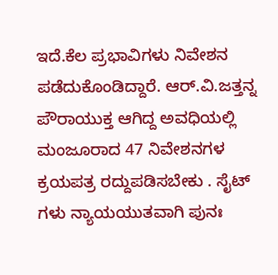ಇದೆ.ಕೆಲ ಪ್ರಭಾವಿಗಳು ನಿವೇಶನ ಪಡೆದುಕೊಂಡಿದ್ದಾರೆ. ಆರ್‌.ವಿ.ಜತ್ತನ್ನ ಪೌರಾಯುಕ್ತ ಆಗಿದ್ದ ಅವಧಿಯಲ್ಲಿ ಮಂಜೂರಾದ 47 ನಿವೇಶನಗಳ ಕ್ರಯಪತ್ರ ರದ್ದುಪಡಿಸಬೇಕು . ಸೈಟ್ ಗಳು ನ್ಯಾಯಯುತವಾಗಿ ಪುನಃ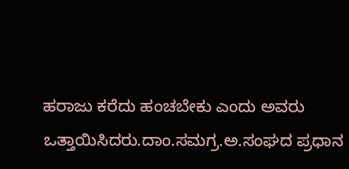ಹರಾಜು ಕರೆದು ಹಂಚಬೇಕು ಎಂದು ಅವರು ಒತ್ತಾಯಿಸಿದರು.ದಾಂ.ಸಮಗ್ರ.ಅ.ಸಂಘದ ಪ್ರಧಾನ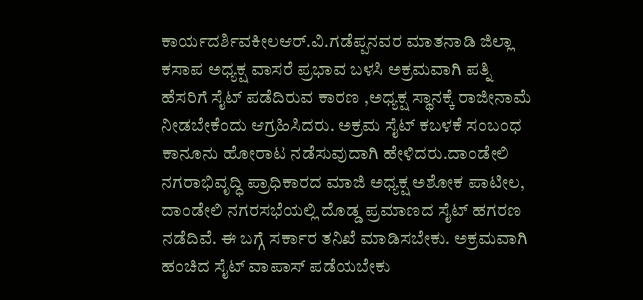ಕಾರ್ಯದರ್ಶಿವಕೀಲಆರ್‌.ವಿ.ಗಡೆಪ್ಪನವರ ಮಾತನಾಡಿ ಜಿಲ್ಲಾ ಕಸಾಪ ಅಧ್ಯಕ್ಷ ವಾಸರೆ ಪ್ರಭಾವ ಬಳಸಿ ಅಕ್ರಮವಾಗಿ ಪತ್ನಿ ಹೆಸರಿಗೆ ಸೈಟ್ ಪಡೆದಿರುವ ಕಾರಣ ,ಅಧ್ಯಕ್ಷ ಸ್ಥಾನಕ್ಕೆ ರಾಜೀನಾಮೆ ನೀಡಬೇಕೆಂದು ಆಗ್ರಹಿಸಿದರು. ಅಕ್ರಮ ಸೈಟ್ ಕಬಳಕೆ ಸಂಬಂಧ ಕಾನೂನು ಹೋರಾಟ ನಡೆಸುವುದಾಗಿ ಹೇಳಿದರು.ದಾಂಡೇಲಿ ನಗರಾಭಿವೃದ್ಧಿ ಪ್ರಾಧಿಕಾರದ ಮಾಜಿ ಅಧ್ಯಕ್ಷ ಅಶೋಕ ಪಾಟೀಲ, ದಾಂಡೇಲಿ ನಗರಸಭೆಯಲ್ಲಿ ದೊಡ್ಡ ಪ್ರಮಾಣದ ಸೈಟ್ ಹಗರಣ ನಡೆದಿವೆ. ಈ ಬಗ್ಗೆ ಸರ್ಕಾರ ತನಿಖೆ ಮಾಡಿಸಬೇಕು. ಅಕ್ರಮವಾಗಿ ಹಂಚಿದ ಸೈಟ್ ವಾಪಾಸ್ ಪಡೆಯಬೇಕು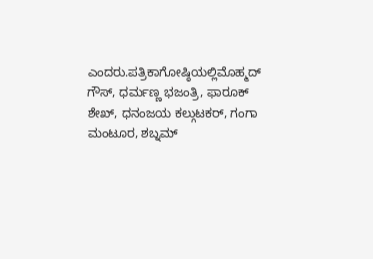ಎಂದರು.ಪತ್ರಿಕಾಗೋಷ್ಠಿಯಲ್ಲಿಮೊಹ್ಮದ್ ಗೌಸ್, ಧರ್ಮಣ್ಣ ಭಜಂತ್ರಿ, ಫಾರೂಕ್ ಶೇಖ್, ಧನಂಜಯ ಕಲ್ಗುಟಕರ್, ಗಂಗಾ ಮಂಟೂರ, ಶಬ್ನಮ್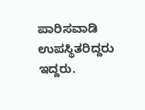ಪಾರಿಸವಾಡಿ ಉಪಸ್ಥಿತರಿದ್ದರು ಇದ್ದರು.